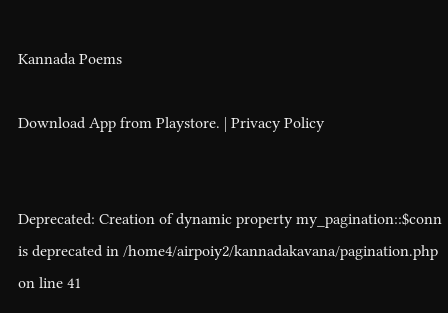Kannada Poems

Download App from Playstore. | Privacy Policy


Deprecated: Creation of dynamic property my_pagination::$conn is deprecated in /home4/airpoiy2/kannadakavana/pagination.php on line 41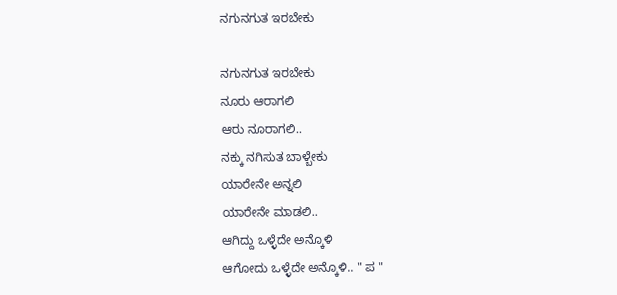ನಗುನಗುತ ಇರಬೇಕು

ನಗುನಗುತ ಇರಬೇಕು
ನೂರು ಆರಾಗಲಿ
ಆರು ನೂರಾಗಲಿ..
ನಕ್ಕು ನಗಿಸುತ ಬಾಳ್ಬೇಕು
ಯಾರೇನೇ ಅನ್ನಲಿ
ಯಾರೇನೇ ಮಾಡಲಿ..
ಆಗಿದ್ದು ಒಳ್ಳೆದೇ ಅನ್ಕೊಳಿ
ಆಗೋದು ಒಳ್ಳೆದೇ ಅನ್ಕೊಳಿ.. " ಪ "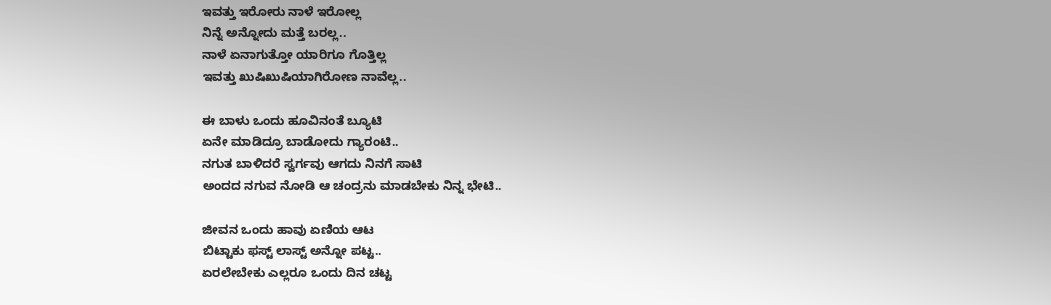ಇವತ್ತು ಇರೋರು ನಾಳೆ ಇರೋಲ್ಲ
ನಿನ್ನೆ ಅನ್ನೋದು ಮತ್ತೆ ಬರಲ್ಲ..
ನಾಳೆ ಏನಾಗುತ್ತೋ ಯಾರಿಗೂ ಗೊತ್ತಿಲ್ಲ
ಇವತ್ತು ಖುಷಿಖುಷಿಯಾಗಿರೋಣ ನಾವೆಲ್ಲ..

ಈ ಬಾಳು ಒಂದು ಹೂವಿನಂತೆ ಬ್ಯೂಟಿ
ಏನೇ ಮಾಡಿದ್ರೂ ಬಾಡೋದು ಗ್ಯಾರಂಟಿ..
ನಗುತ ಬಾಳಿದರೆ ಸ್ವರ್ಗವು ಆಗದು ನಿನಗೆ ಸಾಟಿ
ಅಂದದ ನಗುವ ನೋಡಿ ಆ ಚಂದ್ರನು ಮಾಡಬೇಕು ನಿನ್ನ ಭೇಟಿ..

ಜೀವನ ಒಂದು ಹಾವು ಏಣಿಯ ಆಟ
ಬಿಟ್ಟಾಕು ಫಸ್ಟ್ ಲಾಸ್ಟ್ ಅನ್ನೋ ಪಟ್ಟ..
ಏರಲೇಬೇಕು ಎಲ್ಲರೂ ಒಂದು ದಿನ ಚಟ್ಟ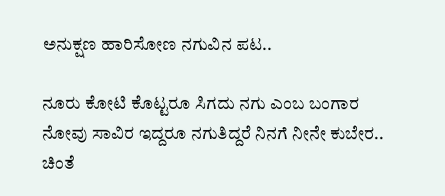ಅನುಕ್ಷಣ ಹಾರಿಸೋಣ ನಗುವಿನ ಪಟ..

ನೂರು ಕೋಟಿ ಕೊಟ್ಟರೂ ಸಿಗದು ನಗು ಎಂಬ ಬಂಗಾರ
ನೋವು ಸಾವಿರ ಇದ್ದರೂ ನಗುತಿದ್ದರೆ ನಿನಗೆ ನೀನೇ ಕುಬೇರ..
ಚಿಂತೆ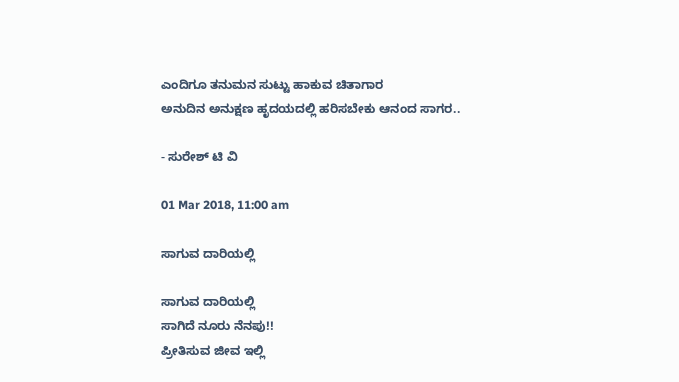ಎಂದಿಗೂ ತನುಮನ ಸುಟ್ಟು ಹಾಕುವ ಚಿತಾಗಾರ
ಅನುದಿನ ಅನುಕ್ಷಣ ಹೃದಯದಲ್ಲಿ ಹರಿಸಬೇಕು ಆನಂದ ಸಾಗರ..

- ಸುರೇಶ್ ಟಿ ವಿ

01 Mar 2018, 11:00 am

ಸಾಗುವ ದಾರಿಯಲ್ಲಿ

ಸಾಗುವ ದಾರಿಯಲ್ಲಿ
ಸಾಗಿದೆ ನೂರು ನೆನಪು!!
ಪ್ರೀತಿಸುವ ಜೀವ ಇಲ್ಲಿ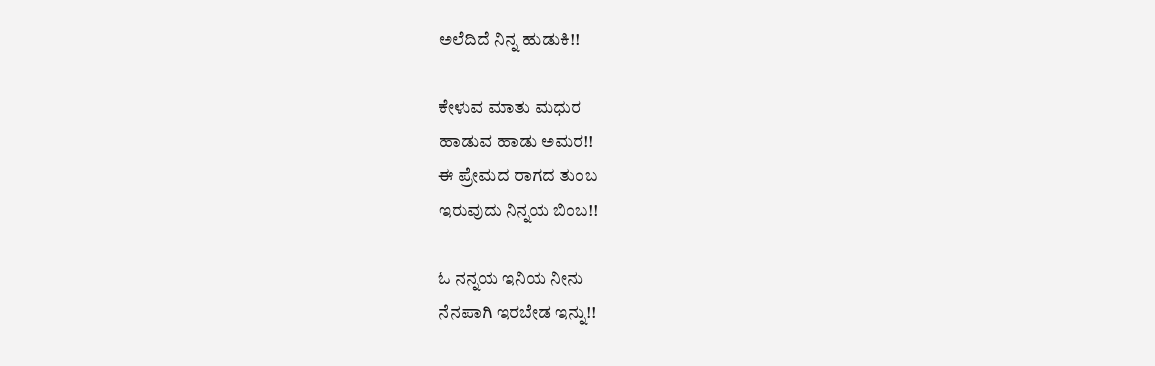ಅಲೆದಿದೆ ನಿನ್ನ ಹುಡುಕಿ!!

ಕೇಳುವ ಮಾತು ಮಧುರ
ಹಾಡುವ ಹಾಡು ಅಮರ!!
ಈ ಪ್ರೇಮದ ರಾಗದ ತುಂಬ
ಇರುವುದು ನಿನ್ನಯ ಬಿಂಬ!!

ಓ ನನ್ನಯ ಇನಿಯ ನೀನು
ನೆನಪಾಗಿ ಇರಬೇಡ ಇನ್ನು!!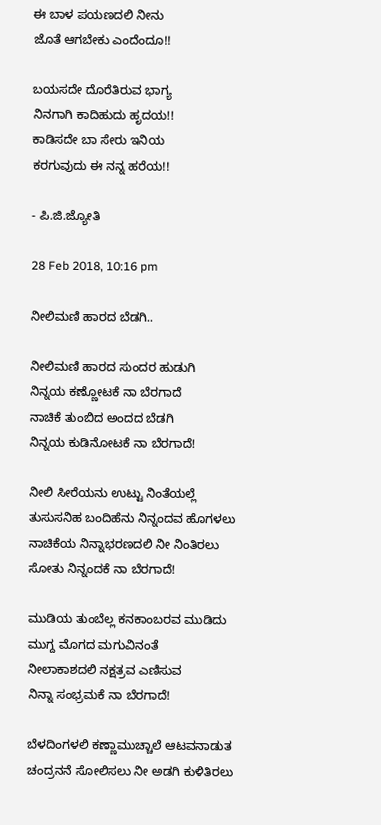ಈ ಬಾಳ ಪಯಣದಲಿ ನೀನು
ಜೊತೆ ಆಗಬೇಕು ಎಂದೆಂದೂ!!

ಬಯಸದೇ ದೊರೆತಿರುವ ಭಾಗ್ಯ
ನಿನಗಾಗಿ ಕಾದಿಹುದು ಹೃದಯ!!
ಕಾಡಿಸದೇ ಬಾ ಸೇರು ಇನಿಯ
ಕರಗುವುದು ಈ ನನ್ನ ಹರೆಯ!!

- ಪಿ.ಜಿ.ಜ್ಯೋತಿ

28 Feb 2018, 10:16 pm

ನೀಲಿಮಣಿ ಹಾರದ ಬೆಡಗಿ..

ನೀಲಿಮಣಿ ಹಾರದ ಸುಂದರ ಹುಡುಗಿ
ನಿನ್ನಯ ಕಣ್ಣೋಟಕೆ ನಾ ಬೆರಗಾದೆ
ನಾಚಿಕೆ ತುಂಬಿದ ಅಂದದ ಬೆಡಗಿ
ನಿನ್ನಯ ಕುಡಿನೋಟಕೆ ನಾ ಬೆರಗಾದೆ!

ನೀಲಿ ಸೀರೆಯನು ಉಟ್ಟು ನಿಂತೆಯಲ್ಲೆ
ತುಸುಸನಿಹ ಬಂದಿಹೆನು ನಿನ್ನಂದವ ಹೊಗಳಲು
ನಾಚಿಕೆಯ ನಿನ್ನಾಭರಣದಲಿ ನೀ ನಿಂತಿರಲು
ಸೋತು ನಿನ್ನಂದಕೆ ನಾ ಬೆರಗಾದೆ!

ಮುಡಿಯ ತುಂಬೆಲ್ಲ ಕನಕಾಂಬರವ ಮುಡಿದು
ಮುಗ್ದ ಮೊಗದ ಮಗುವಿನಂತೆ
ನೀಲಾಕಾಶದಲಿ ನಕ್ಷತ್ರವ ಎಣಿಸುವ
ನಿನ್ನಾ ಸಂಭ್ರಮಕೆ ನಾ ಬೆರಗಾದೆ!

ಬೆಳದಿಂಗಳಲಿ ಕಣ್ಣಾಮುಚ್ಚಾಲೆ ಆಟವನಾಡುತ
ಚಂದ್ರನನೆ ಸೋಲಿಸಲು ನೀ ಅಡಗಿ ಕುಳಿತಿರಲು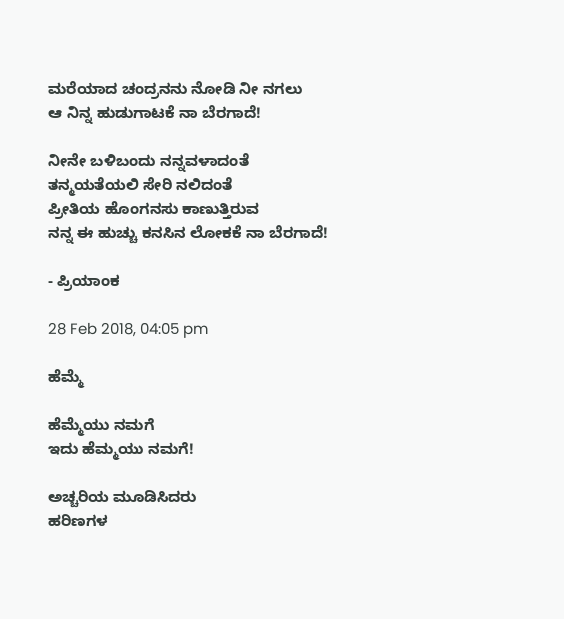ಮರೆಯಾದ ಚಂದ್ರನನು ನೋಡಿ ನೀ ನಗಲು
ಆ ನಿನ್ನ ಹುಡುಗಾಟಕೆ ನಾ ಬೆರಗಾದೆ!

ನೀನೇ ಬಳಿಬಂದು ನನ್ನವಳಾದಂತೆ
ತನ್ಮಯತೆಯಲಿ ಸೇರಿ ನಲಿದಂತೆ
ಪ್ರೀತಿಯ ಹೊಂಗನಸು ಕಾಣುತ್ತಿರುವ
ನನ್ನ ಈ ಹುಚ್ಚು ಕನಸಿನ ಲೋಕಕೆ ನಾ ಬೆರಗಾದೆ!

- ಪ್ರಿಯಾಂಕ

28 Feb 2018, 04:05 pm

ಹೆಮ್ಮೆ

ಹೆಮ್ಮೆಯು ನಮಗೆ
ಇದು ಹೆಮ್ಮಯು ನಮಗೆ!

ಅಚ್ಚರಿಯ ಮೂಡಿಸಿದರು
ಹರಿಣಗಳ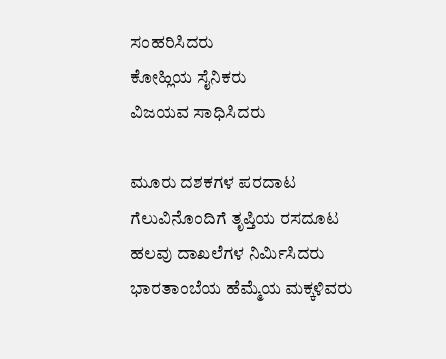ಸಂಹರಿಸಿದರು
ಕೋಹ್ಲಿಯ ಸೈನಿಕರು
ವಿಜಯವ ಸಾಧಿಸಿದರು

ಮೂರು ದಶಕಗಳ ಪರದಾಟ
ಗೆಲುವಿನೊಂದಿಗೆ ತೃಪ್ತಿಯ ರಸದೂಟ
ಹಲವು ದಾಖಲೆಗಳ ನಿರ್ಮಿಸಿದರು
ಭಾರತಾಂಬೆಯ ಹೆಮ್ಮೆಯ ಮಕ್ಕಳಿವರು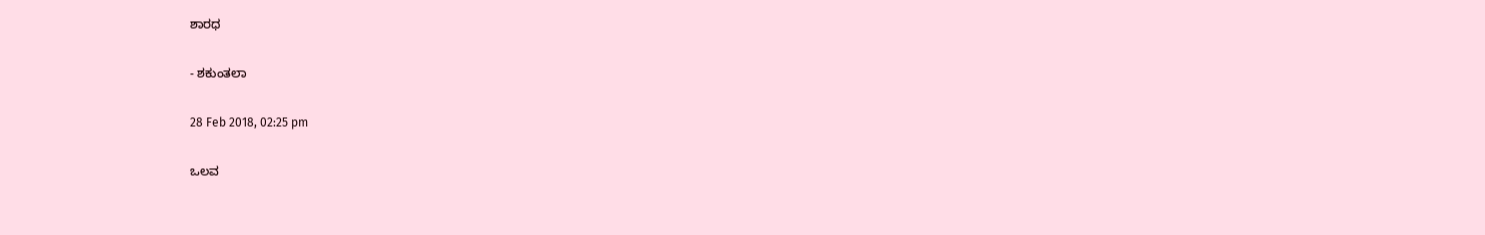ಶಾರಧ

- ಶಕುಂತಲಾ

28 Feb 2018, 02:25 pm

ಒಲವ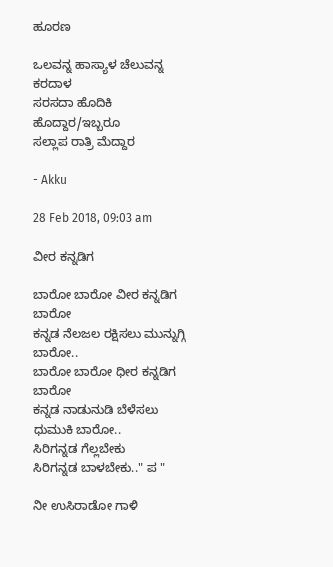ಹೂರಣ

ಒಲವನ್ನ ಹಾಸ್ಯಾಳ ಚೆಲುವನ್ನ ಕರದಾಳ
ಸರಸದಾ ಹೊದಿಕಿ ಹೊದ್ದಾರ/ಇಬ್ಬರೂ
ಸಲ್ಲಾಪ ರಾತ್ರಿ ಮೆದ್ದಾರ

- Akku

28 Feb 2018, 09:03 am

ವೀರ ಕನ್ನಡಿಗ

ಬಾರೋ ಬಾರೋ ವೀರ ಕನ್ನಡಿಗ ಬಾರೋ
ಕನ್ನಡ ನೆಲಜಲ ರಕ್ಷಿಸಲು ಮುನ್ನುಗ್ಗಿ ಬಾರೋ..
ಬಾರೋ ಬಾರೋ ಧೀರ ಕನ್ನಡಿಗ ಬಾರೋ
ಕನ್ನಡ ನಾಡುನುಡಿ ಬೆಳೆಸಲು ಧುಮುಕಿ ಬಾರೋ..
ಸಿರಿಗನ್ನಡ ಗೆಲ್ಲಬೇಕು
ಸಿರಿಗನ್ನಡ ಬಾಳಬೇಕು.." ಪ "

ನೀ ಉಸಿರಾಡೋ ಗಾಳಿ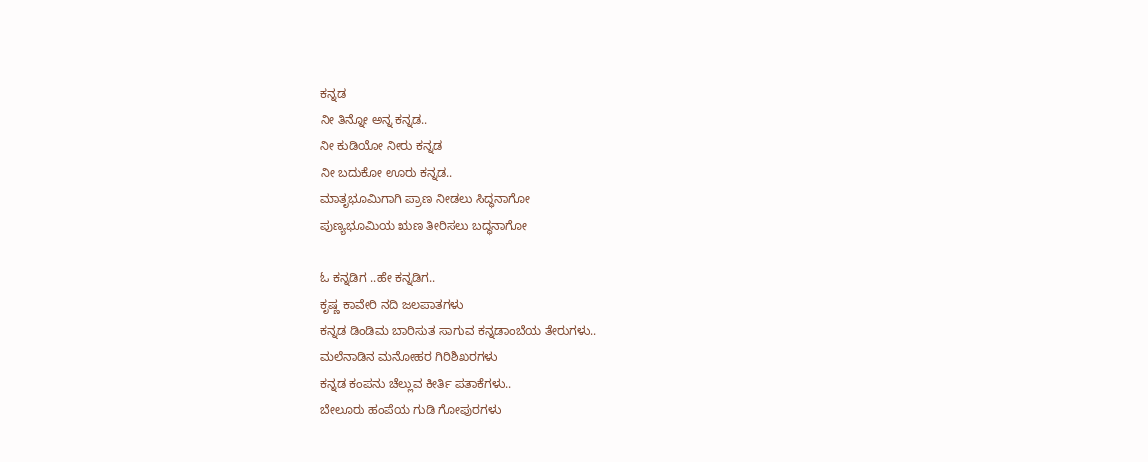ಕನ್ನಡ
ನೀ ತಿನ್ನೋ ಅನ್ನ ಕನ್ನಡ..
ನೀ ಕುಡಿಯೋ ನೀರು ಕನ್ನಡ
ನೀ ಬದುಕೋ ಊರು ಕನ್ನಡ..
ಮಾತೃಭೂಮಿಗಾಗಿ ಪ್ರಾಣ ನೀಡಲು ಸಿದ್ಧನಾಗೋ
ಪುಣ್ಯಭೂಮಿಯ ಋಣ ತೀರಿಸಲು ಬದ್ಧನಾಗೋ

ಓ ಕನ್ನಡಿಗ ..ಹೇ ಕನ್ನಡಿಗ..
ಕೃಷ್ಣ ಕಾವೇರಿ ನದಿ ಜಲಪಾತಗಳು
ಕನ್ನಡ ಡಿಂಡಿಮ ಬಾರಿಸುತ ಸಾಗುವ ಕನ್ನಡಾಂಬೆಯ ತೇರುಗಳು..
ಮಲೆನಾಡಿನ ಮನೋಹರ ಗಿರಿಶಿಖರಗಳು
ಕನ್ನಡ ಕಂಪನು ಚೆಲ್ಲುವ ಕೀರ್ತಿ ಪತಾಕೆಗಳು..
ಬೇಲೂರು ಹಂಪೆಯ ಗುಡಿ ಗೋಪುರಗಳು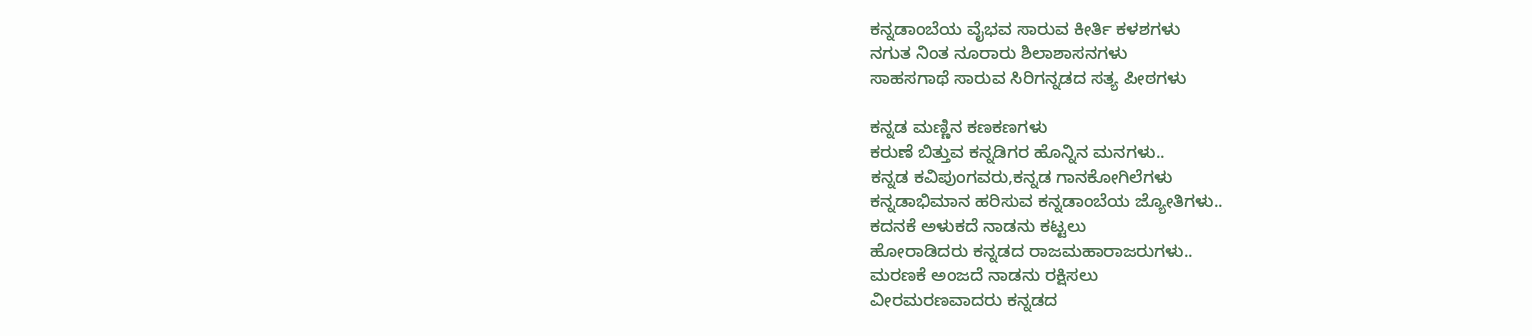ಕನ್ನಡಾಂಬೆಯ ವೈಭವ ಸಾರುವ ಕೀರ್ತಿ ಕಳಶಗಳು
ನಗುತ ನಿಂತ ನೂರಾರು ಶಿಲಾಶಾಸನಗಳು
ಸಾಹಸಗಾಥೆ ಸಾರುವ ಸಿರಿಗನ್ನಡದ ಸತ್ಯ ಪೀಠಗಳು

ಕನ್ನಡ ಮಣ್ಣಿನ ಕಣಕಣಗಳು
ಕರುಣೆ ಬಿತ್ತುವ ಕನ್ನಡಿಗರ ಹೊನ್ನಿನ ಮನಗಳು..
ಕನ್ನಡ ಕವಿಪುಂಗವರು,ಕನ್ನಡ ಗಾನಕೋಗಿಲೆಗಳು
ಕನ್ನಡಾಭಿಮಾನ ಹರಿಸುವ ಕನ್ನಡಾಂಬೆಯ ಜ್ಯೋತಿಗಳು..
ಕದನಕೆ ಅಳುಕದೆ ನಾಡನು ಕಟ್ಟಲು
ಹೋರಾಡಿದರು ಕನ್ನಡದ ರಾಜಮಹಾರಾಜರುಗಳು..
ಮರಣಕೆ ಅಂಜದೆ ನಾಡನು ರಕ್ಷಿಸಲು
ವೀರಮರಣವಾದರು ಕನ್ನಡದ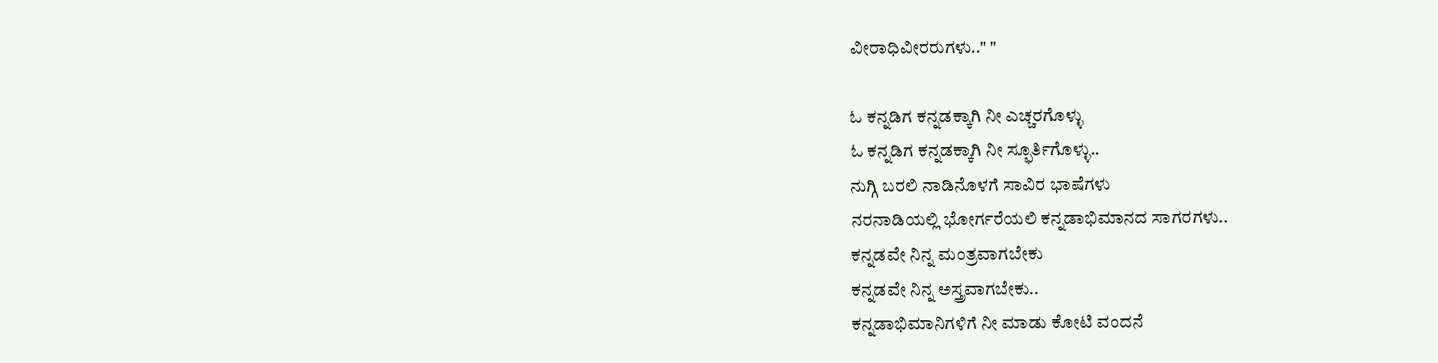ವೀರಾಧಿವೀರರುಗಳು.." "

ಓ ಕನ್ನಡಿಗ ಕನ್ನಡಕ್ಕಾಗಿ ನೀ ಎಚ್ಚರಗೊಳ್ಳು
ಓ ಕನ್ನಡಿಗ ಕನ್ನಡಕ್ಕಾಗಿ ನೀ ಸ್ಫೂರ್ತಿಗೊಳ್ಳು..
ನುಗ್ಗಿ ಬರಲಿ ನಾಡಿನೊಳಗೆ ಸಾವಿರ ಭಾಷೆಗಳು
ನರನಾಡಿಯಲ್ಲಿ ಭೋರ್ಗರೆಯಲಿ ಕನ್ನಡಾಭಿಮಾನದ ಸಾಗರಗಳು..
ಕನ್ನಡವೇ ನಿನ್ನ ಮಂತ್ರವಾಗಬೇಕು
ಕನ್ನಡವೇ ನಿನ್ನ ಅಸ್ತ್ರವಾಗಬೇಕು..
ಕನ್ನಡಾಭಿಮಾನಿಗಳಿಗೆ ನೀ ಮಾಡು ಕೋಟಿ ವಂದನೆ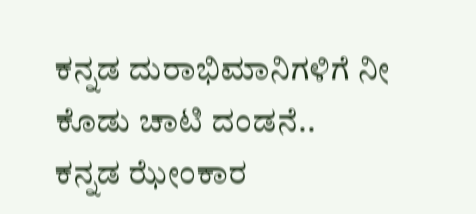ಕನ್ನಡ ದುರಾಭಿಮಾನಿಗಳಿಗೆ ನೀ ಕೊಡು ಚಾಟಿ ದಂಡನೆ..
ಕನ್ನಡ ಝೇಂಕಾರ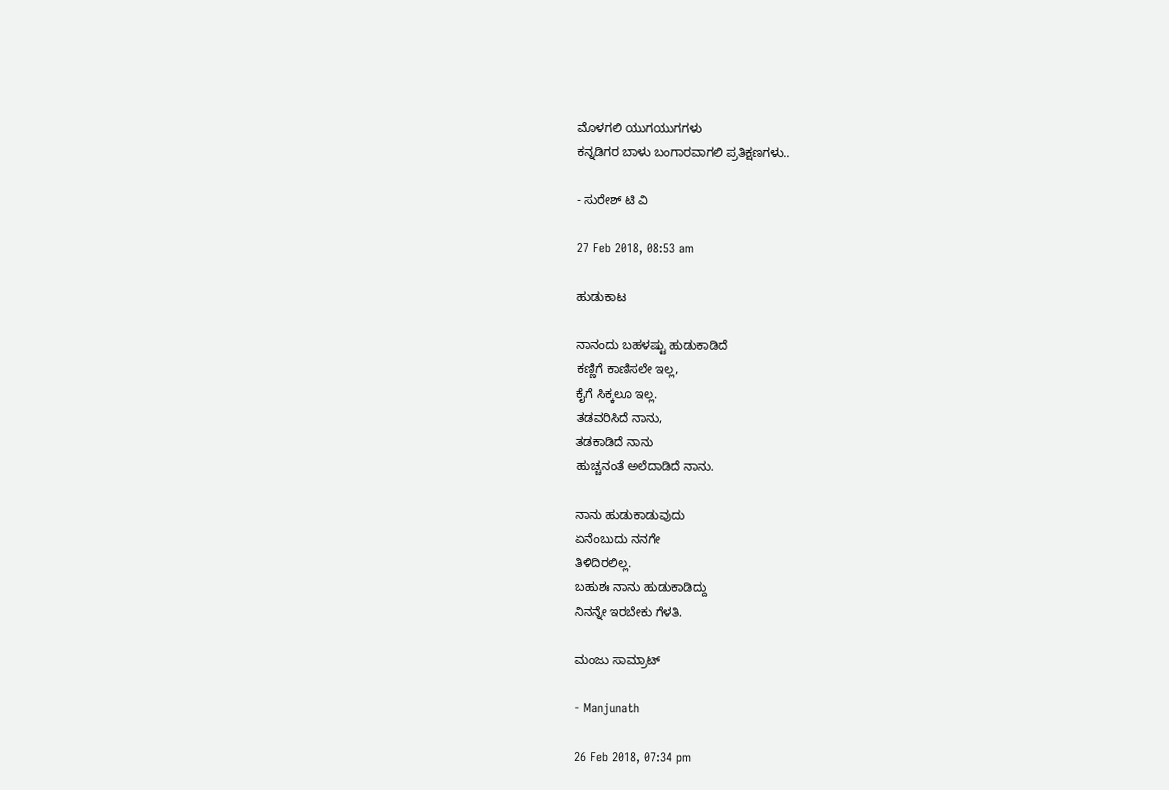ಮೊಳಗಲಿ ಯುಗಯುಗಗಳು
ಕನ್ನಡಿಗರ ಬಾಳು ಬಂಗಾರವಾಗಲಿ ಪ್ರತಿಕ್ಷಣಗಳು..

- ಸುರೇಶ್ ಟಿ ವಿ

27 Feb 2018, 08:53 am

ಹುಡುಕಾಟ

ನಾನಂದು ಬಹಳಷ್ಟು ಹುಡುಕಾಡಿದೆ
ಕಣ್ಣಿಗೆ ಕಾಣಿಸಲೇ ಇಲ್ಲ,
ಕೈಗೆ ಸಿಕ್ಕಲೂ ಇಲ್ಲ.
ತಡವರಿಸಿದೆ ನಾನು,
ತಡಕಾಡಿದೆ ನಾನು
ಹುಚ್ಚನಂತೆ ಅಲೆದಾಡಿದೆ ನಾನು.

ನಾನು ಹುಡುಕಾಡುವುದು
ಏನೆಂಬುದು ನನಗೇ
ತಿಳಿದಿರಲಿಲ್ಲ.
ಬಹುಶಃ ನಾನು ಹುಡುಕಾಡಿದ್ದು
ನಿನನ್ನೇ ಇರಬೇಕು ಗೆಳತಿ.

ಮಂಜು ಸಾಮ್ರಾಟ್

- Manjunath

26 Feb 2018, 07:34 pm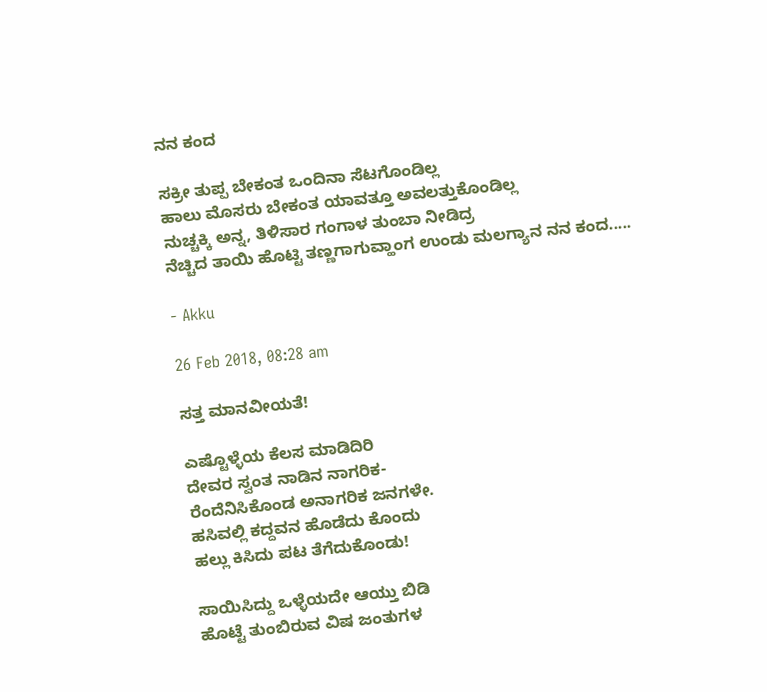ನನ ಕಂದ

ಸಕ್ರೀ ತುಪ್ಪ ಬೇಕಂತ ಒಂದಿನಾ ಸೆಟಗೊಂಡಿಲ್ಲ
ಹಾಲು ಮೊಸರು ಬೇಕಂತ ಯಾವತ್ತೂ ಅವಲತ್ತುಕೊಂಡಿಲ್ಲ
ನುಚ್ಚಕ್ಕಿ ಅನ್ನ, ತಿಳಿಸಾರ ಗಂಗಾಳ ತುಂಬಾ ನೀಡಿದ್ರ
ನೆಚ್ಚಿದ ತಾಯಿ ಹೊಟ್ಟಿ ತಣ್ಣಗಾಗುವ್ಹಾಂಗ ಉಂಡು ಮಲಗ್ಯಾನ ನನ ಕಂದ.....

- Akku

26 Feb 2018, 08:28 am

ಸತ್ತ ಮಾನವೀಯತೆ!

ಎಷ್ಟೊಳ್ಳೆಯ ಕೆಲಸ ಮಾಡಿದಿರಿ
ದೇವರ ಸ್ವಂತ ನಾಡಿನ ನಾಗರಿಕ-
ರೆಂದೆನಿಸಿಕೊಂಡ ಅನಾಗರಿಕ ಜನಗಳೇ.
ಹಸಿವಲ್ಲಿ ಕದ್ದವನ ಹೊಡೆದು ಕೊಂದು
ಹಲ್ಲು ಕಿಸಿದು ಪಟ ತೆಗೆದುಕೊಂಡು!

ಸಾಯಿಸಿದ್ದು ಒಳ್ಳೆಯದೇ ಆಯ್ತು ಬಿಡಿ
ಹೊಟ್ಟೆ ತುಂಬಿರುವ ವಿಷ ಜಂತುಗಳ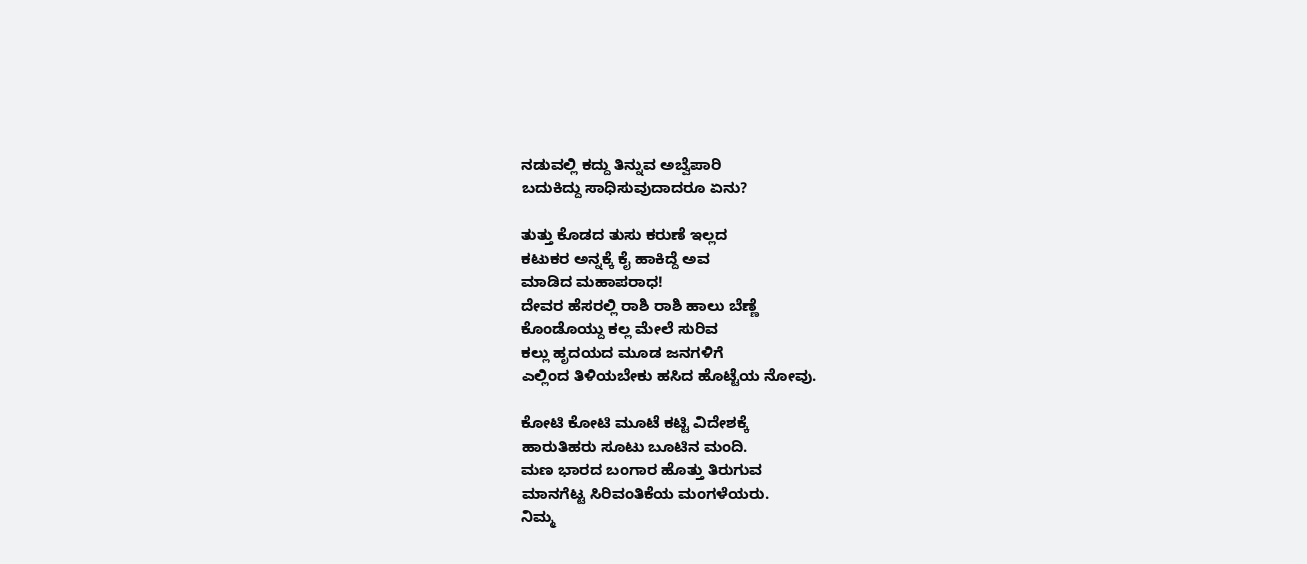ನಡುವಲ್ಲಿ ಕದ್ದು ತಿನ್ನುವ ಅಬ್ವೆಪಾರಿ
ಬದುಕಿದ್ದು ಸಾಧಿಸುವುದಾದರೂ ಏನು?

ತುತ್ತು ಕೊಡದ ತುಸು ಕರುಣೆ ಇಲ್ಲದ
ಕಟುಕರ ಅನ್ನಕ್ಕೆ ಕೈ ಹಾಕಿದ್ದೆ ಅವ
ಮಾಡಿದ ಮಹಾಪರಾಧ!
ದೇವರ ಹೆಸರಲ್ಲಿ ರಾಶಿ ರಾಶಿ ಹಾಲು ಬೆಣ್ಣೆ
ಕೊಂಡೊಯ್ದು ಕಲ್ಲ ಮೇಲೆ ಸುರಿವ
ಕಲ್ಲು ಹೃದಯದ ಮೂಡ ಜನಗಳಿಗೆ
ಎಲ್ಲಿಂದ ತಿಳಿಯಬೇಕು ಹಸಿದ ಹೊಟ್ಟೆಯ ನೋವು.

ಕೋಟಿ ಕೋಟಿ ಮೂಟೆ ಕಟ್ಟಿ ವಿದೇಶಕ್ಕೆ
ಹಾರುತಿಹರು ಸೂಟು ಬೂಟಿನ ಮಂದಿ.
ಮಣ ಭಾರದ ಬಂಗಾರ ಹೊತ್ತು ತಿರುಗುವ
ಮಾನಗೆಟ್ಟ ಸಿರಿವಂತಿಕೆಯ ಮಂಗಳೆಯರು.
ನಿಮ್ಮ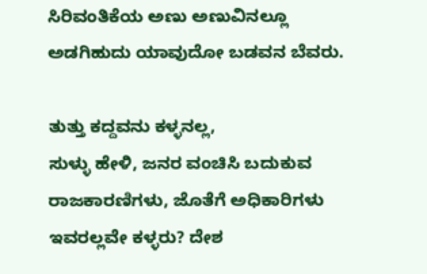ಸಿರಿವಂತಿಕೆಯ ಅಣು ಅಣುವಿನಲ್ಲೂ
ಅಡಗಿಹುದು ಯಾವುದೋ ಬಡವನ ಬೆವರು.

ತುತ್ತು ಕದ್ದವನು ಕಳ್ಳನಲ್ಲ,
ಸುಳ್ಳು ಹೇಳಿ, ಜನರ ವಂಚಿಸಿ ಬದುಕುವ
ರಾಜಕಾರಣಿಗಳು, ಜೊತೆಗೆ ಅಧಿಕಾರಿಗಳು
ಇವರಲ್ಲವೇ ಕಳ್ಳರು? ದೇಶ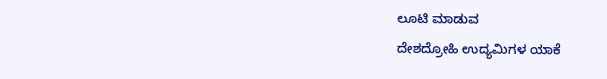ಲೂಟಿ ಮಾಡುವ
ದೇಶದ್ರೋಹಿ ಉದ್ಯಮಿಗಳ ಯಾಕೆ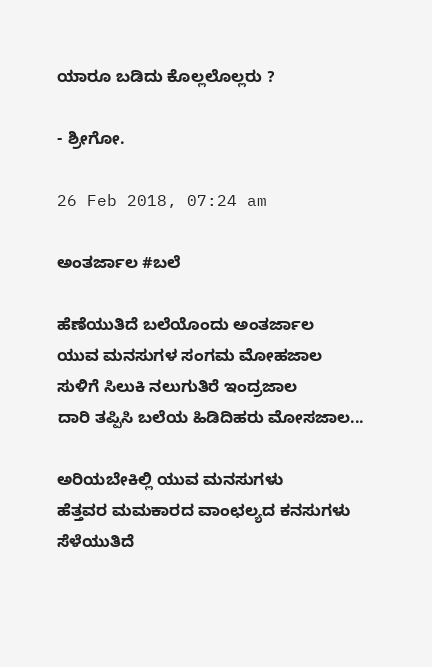ಯಾರೂ ಬಡಿದು ಕೊಲ್ಲಲೊಲ್ಲರು ?

- ಶ್ರೀಗೋ.

26 Feb 2018, 07:24 am

ಅಂತರ್ಜಾಲ #ಬಲೆ

ಹೆಣೆಯುತಿದೆ ಬಲೆಯೊಂದು ಅಂತರ್ಜಾಲ
ಯುವ ಮನಸುಗಳ ಸಂಗಮ ಮೋಹಜಾಲ
ಸುಳಿಗೆ ಸಿಲುಕಿ ನಲುಗುತಿರೆ ಇಂದ್ರಜಾಲ
ದಾರಿ ತಪ್ಪಿಸಿ ಬಲೆಯ ಹಿಡಿದಿಹರು ಮೋಸಜಾಲ...

ಅರಿಯಬೇಕಿಲ್ಲಿ ಯುವ ಮನಸುಗಳು
ಹೆತ್ತವರ ಮಮಕಾರದ ವಾಂಛಲ್ಯದ ಕನಸುಗಳು
ಸೆಳೆಯುತಿದೆ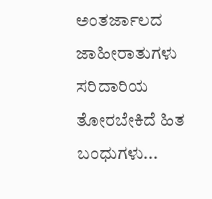ಅಂತರ್ಜಾಲದ ಜಾಹೀರಾತುಗಳು
ಸರಿದಾರಿಯ ತೋರಬೇಕಿದೆ ಹಿತ ಬಂಧುಗಳು...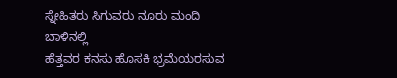ಸ್ನೇಹಿತರು ಸಿಗುವರು ನೂರು ಮಂದಿ ಬಾಳಿನಲ್ಲಿ
ಹೆತ್ತವರ ಕನಸು ಹೊಸಕಿ ಭ್ರಮೆಯರಸುವ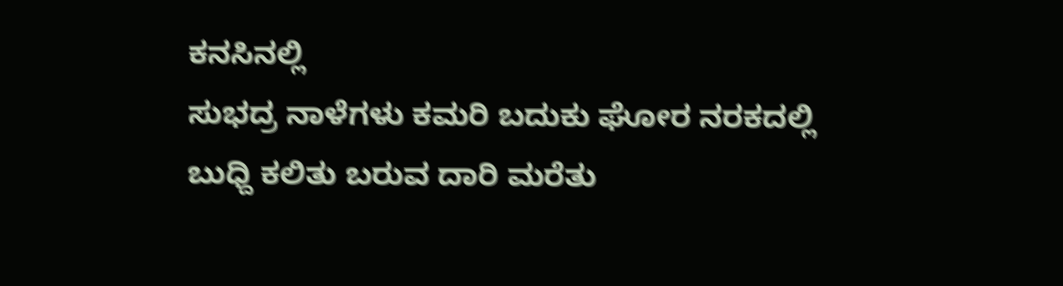ಕನಸಿನಲ್ಲಿ
ಸುಭದ್ರ ನಾಳೆಗಳು ಕಮರಿ ಬದುಕು ಘೋರ ನರಕದಲ್ಲಿ
ಬುಧ್ದಿ ಕಲಿತು ಬರುವ ದಾರಿ ಮರೆತು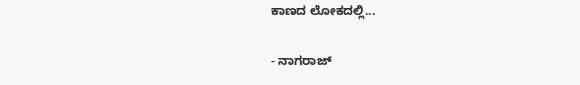ಕಾಣದ ಲೋಕದಲ್ಲಿ...

- ನಾಗರಾಜ್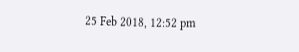25 Feb 2018, 12:52 pm